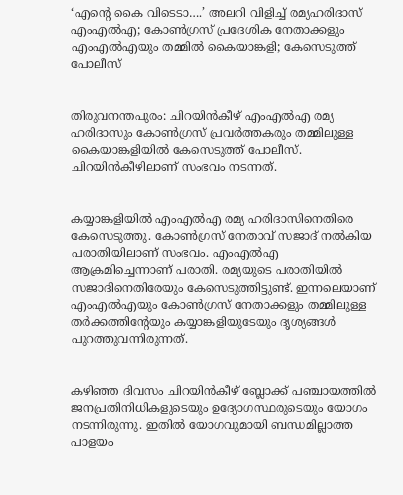‘എന്റെ കൈ വിടെടാ….’ അലറി വിളിച്ച് രമ്യഹരിദാസ് എംഎല്‍എ; കോണ്‍ഗ്രസ് പ്രദേശിക നേതാക്കളും എംഎല്‍എയും തമ്മില്‍ കൈയാങ്കളി; കേസെടുത്ത് പോലീസ്


തിരുവനന്തപുരം: ചിറയിൻകീഴ് എംഎൽഎ രമ്യ ഹരിദാസും കോൺഗ്രസ് പ്രവർത്തകരും തമ്മിലുള്ള കൈയാങ്കളിയിൽ കേസെടുത്ത് പോലീസ്. ചിറയിൻകീഴിലാണ് സംഭവം നടന്നത്.


കയ്യാങ്കളിയിൽ എംഎൽഎ രമ്യ ഹരിദാസിനെതിരെ കേസെടുത്തു. കോൺഗ്രസ് നേതാവ് സജാദ് നൽകിയ പരാതിയിലാണ് സംഭവം. എംഎൽഎ ആക്രമിച്ചെന്നാണ് പരാതി. രമ്യയുടെ പരാതിയിൽ സജാദിനെതിരേയും കേസെടുത്തിട്ടുണ്ട്. ഇന്നലെയാണ് എംഎൽഎയും കോൺഗ്രസ് നേതാക്കളും തമ്മിലുള്ള തർക്കത്തിന്റേയും കയ്യാങ്കളിയുടേയും ദൃശ്യങ്ങൾ പുറത്തുവന്നിരുന്നത്.


കഴിഞ്ഞ ദിവസം ചിറയിൻകീഴ് ബ്ലോക്ക് പഞ്ചായത്തിൽ ജനപ്രതിനിധികളുടെയും ഉദ്യോഗസ്ഥരുടെയും യോഗം നടന്നിരുന്നു. ഇതിൽ യോഗവുമായി ബന്ധമില്ലാത്ത പാളയം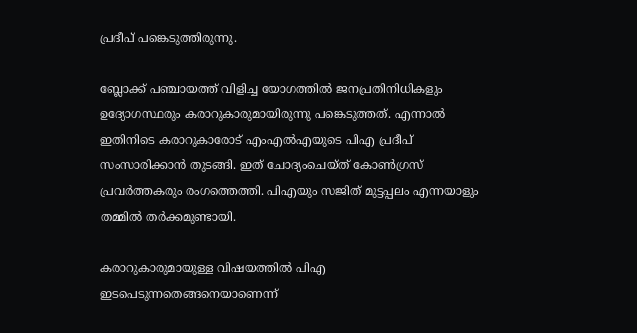പ്രദീപ് പങ്കെടുത്തിരുന്നു.

ബ്ലോക്ക് പഞ്ചായത്ത് വിളിച്ച യോഗത്തിൽ ജനപ്രതിനിധികളും ഉദ്യോഗസ്ഥരും കരാറുകാരുമായിരുന്നു പങ്കെടുത്തത്. എന്നാൽ ഇതിനിടെ കരാറുകാരോട് എംഎൽഎയുടെ പിഎ പ്രദീപ് സംസാരിക്കാൻ തുടങ്ങി. ഇത് ചോദ്യംചെയ്‌ത്‌ കോൺഗ്രസ് പ്രവർത്തകരും രംഗത്തെത്തി. പിഎയും സജിത് മുട്ടപ്പലം എന്നയാളും തമ്മിൽ തർക്കമുണ്ടായി.

കരാറുകാരുമായുള്ള വിഷയത്തിൽ പിഎ ഇടപെടുന്നതെങ്ങനെയാണെന്ന്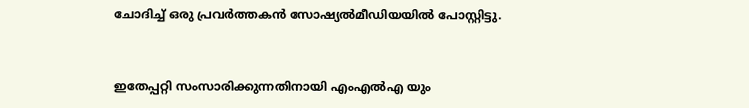ചോദിച്ച് ഒരു പ്രവർത്തകൻ സോഷ്യൽമീഡിയയിൽ പോസ്റ്റിട്ടു.


ഇതേപ്പറ്റി സംസാരിക്കുന്നതിനായി എംഎൽഎ യും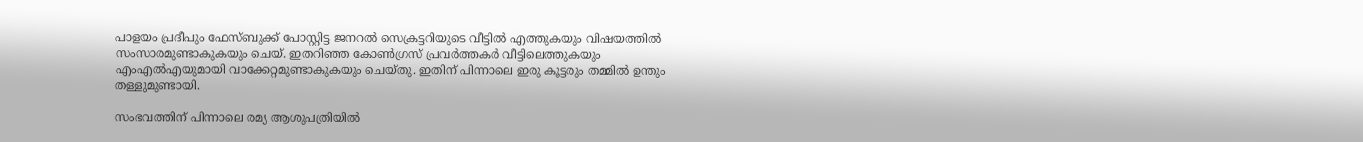പാളയം പ്രദീപും ഫേസ്ബുക്ക് പോസ്റ്റിട്ട ജനറൽ സെക്രട്ടറിയുടെ വീട്ടിൽ എത്തുകയും വിഷയത്തിൽ സംസാരമുണ്ടാകുകയും ചെയ്. ഇതറിഞ്ഞ കോൺഗ്രസ് പ്രവർത്തകർ വീട്ടിലെത്തുകയും എംഎൽഎയുമായി വാക്കേറ്റമുണ്ടാകുകയും ചെയ്തു. ഇതിന് പിന്നാലെ ഇരു കൂട്ടരും തമ്മിൽ ഉന്തും തള്ളുമുണ്ടായി.

സംഭവത്തിന് പിന്നാലെ രമ്യ ആശുപത്രിയിൽ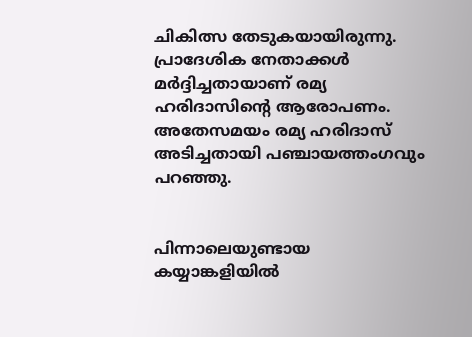ചികിത്സ തേടുകയായിരുന്നു. പ്രാദേശിക നേതാക്കൾ മർദ്ദിച്ചതായാണ് രമ്യ ഹരിദാസിന്റെ ആരോപണം. അതേസമയം രമ്യ ഹരിദാസ് അടിച്ചതായി പഞ്ചായത്തംഗവും പറഞ്ഞു.


പിന്നാലെയുണ്ടായ കയ്യാങ്കളിയിൽ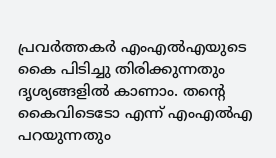പ്രവർത്തകർ എംഎൽഎയുടെ കൈ പിടിച്ചു തിരിക്കുന്നതും ദൃശ്യങ്ങളിൽ കാണാം. തന്റെ കൈവിടെടോ എന്ന് എംഎൽഎ പറയുന്നതും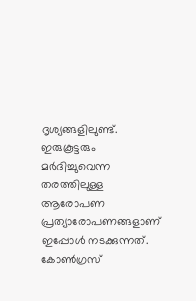ദൃശ്യങ്ങളിലുണ്ട്. ഇരുകൂട്ടരും മർദിച്ചുവെന്ന തരത്തിലുള്ള ആരോപണ പ്രത്യാരോപണങ്ങളാണ് ഇപ്പോൾ നടക്കുന്നത്. കോൺഗ്രസ്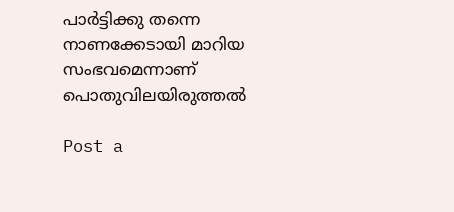പാർട്ടിക്കു തന്നെ നാണക്കേടായി മാറിയ സംഭവമെന്നാണ് പൊതുവിലയിരുത്തൽ

Post a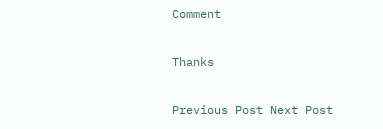Comment

Thanks

Previous Post Next Post